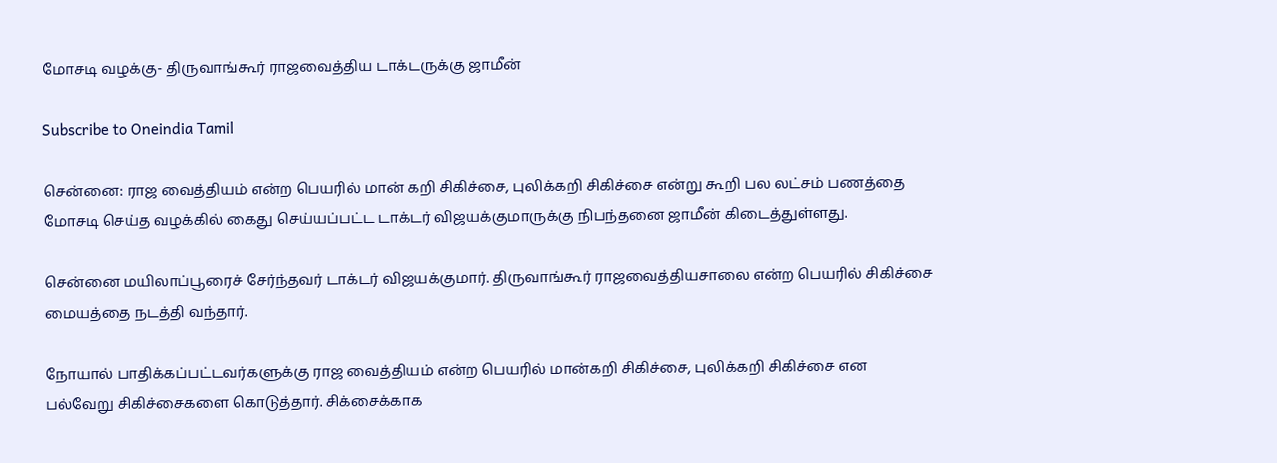மோசடி வழக்கு- திருவாங்கூர் ராஜவைத்திய டாக்டருக்கு ஜாமீன்

Subscribe to Oneindia Tamil

சென்னை: ராஜ வைத்தியம் என்ற பெயரில் மான் கறி சிகிச்சை, புலிக்கறி சிகிச்சை என்று கூறி பல லட்சம் பணத்தை மோசடி செய்த வழக்கில் கைது செய்யப்பட்ட டாக்டர் விஜயக்குமாருக்கு நிபந்தனை ஜாமீன் கிடைத்துள்ளது.

சென்னை மயிலாப்பூரைச் சேர்ந்தவர் டாக்டர் விஜயக்குமார். திருவாங்கூர் ராஜவைத்தியசாலை என்ற பெயரில் சிகிச்சை மையத்தை நடத்தி வந்தார்.

நோயால் பாதிக்கப்பட்டவர்களுக்கு ராஜ வைத்தியம் என்ற பெயரில் மான்கறி சிகிச்சை, புலிக்கறி சிகிச்சை என பல்வேறு சிகிச்சைகளை கொடுத்தார். சிக்சைக்காக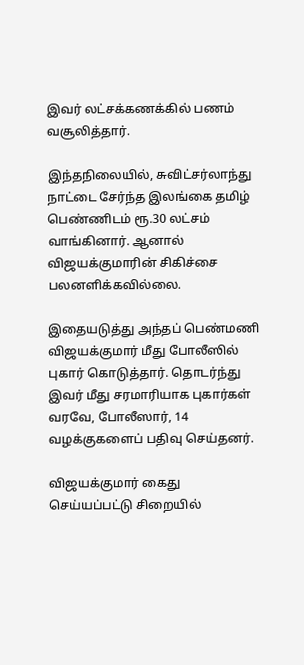இவர் லட்சக்கணக்கில் பணம் வசூலித்தார்.

இந்தநிலையில், சுவிட்சர்லாந்து நாட்டை சேர்ந்த இலங்கை தமிழ் பெண்ணிடம் ரூ.30 லட்சம் வாங்கினார். ஆனால் விஜயக்குமாரின் சிகிச்சை பலனளிக்கவில்லை.

இதையடுத்து அந்தப் பெண்மணி விஜயக்குமார் மீது போலீஸில் புகார் கொடுத்தார். தொடர்ந்து இவர் மீது சரமாரியாக புகார்கள் வரவே, போலீஸார், 14 வழக்குகளைப் பதிவு செய்தனர்.

விஜயக்குமார் கைது செய்யப்பட்டு சிறையில்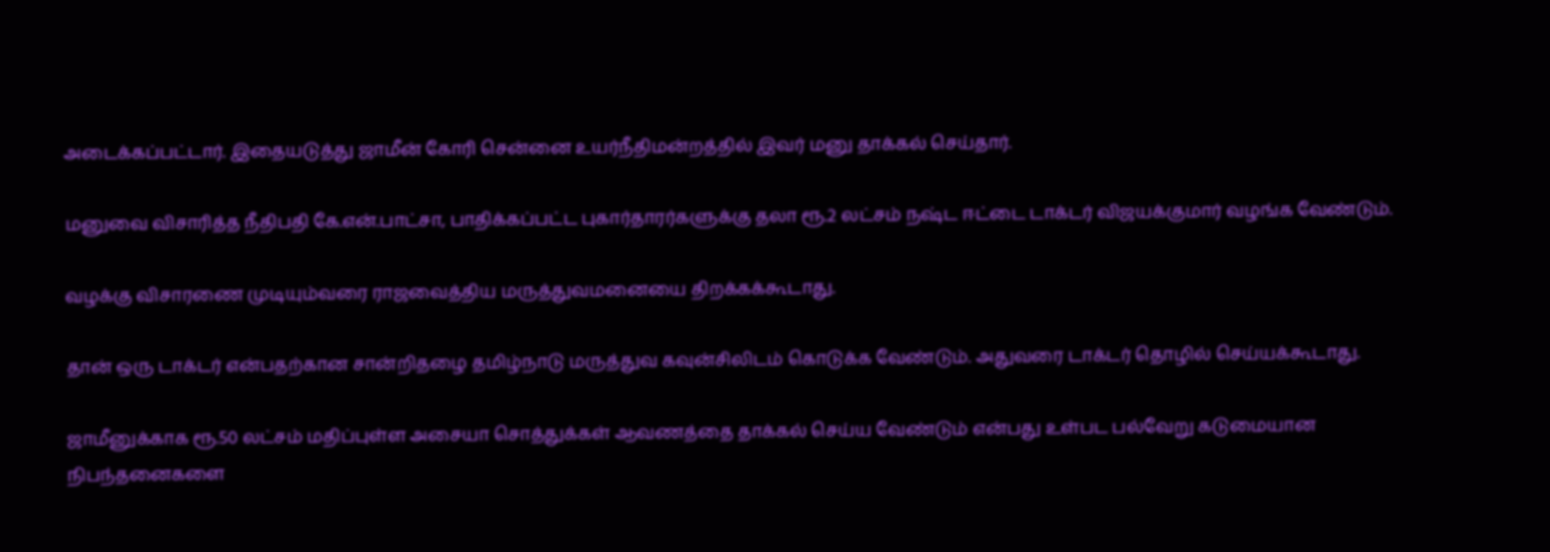அடைக்கப்பட்டார். இதையடுத்து ஜாமீன் கோரி சென்னை உயர்நீதிமன்றத்தில் இவர் மனு தாக்கல் செய்தார்.

மனுவை விசாரித்த நீதிபதி கே.என்.பாட்சா, பாதிக்கப்பட்ட புகார்தாரர்களுக்கு தலா ரூ.2 லட்சம் நஷ்ட ஈட்டை டாக்டர் விஜயக்குமார் வழங்க வேண்டும்.

வழக்கு விசாரணை முடியும்வரை ராஜவைத்திய மருத்துவமனையை திறக்கக்கூடாது.

தான் ஒரு டாக்டர் என்பதற்கான சான்றிதழை தமிழ்நாடு மருத்துவ கவுன்சிலிடம் கொடுக்க வேண்டும். அதுவரை டாக்டர் தொழில் செய்யக்கூடாது.

ஜாமீனுக்காக ரூ.50 லட்சம் மதிப்புள்ள அசையா சொத்துக்கள் ஆவணத்தை தாக்கல் செய்ய வேண்டும் என்பது உள்பட பல்வேறு கடுமையான நிபந்தனைகளை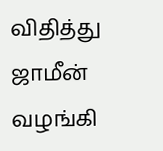விதித்து ஜாமீன் வழங்கி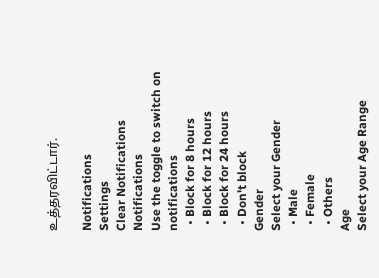உத்தரவிட்டார்.

Notifications
Settings
Clear Notifications
Notifications
Use the toggle to switch on notifications
  • Block for 8 hours
  • Block for 12 hours
  • Block for 24 hours
  • Don't block
Gender
Select your Gender
  • Male
  • Female
  • Others
Age
Select your Age Range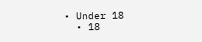• Under 18
  • 18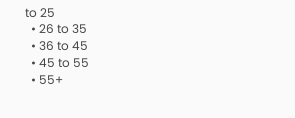to 25
  • 26 to 35
  • 36 to 45
  • 45 to 55
  • 55+